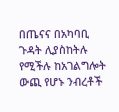በጤናና በአካባቢ ጉዳት ሊያስከትሉ የሚችሉ ከአገልግሎት ውጪ የሆኑ ንብረቶች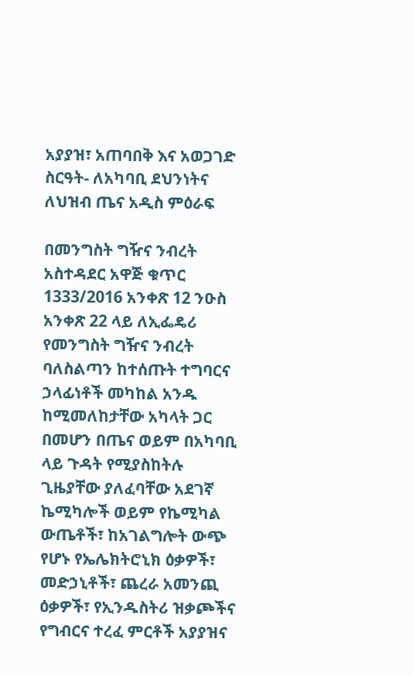አያያዝ፣ አጠባበቅ እና አወጋገድ ስርዓት- ለአካባቢ ደህንነትና ለህዝብ ጤና አዲስ ምዕራፍ

በመንግስት ግዥና ንብረት አስተዳደር አዋጅ ቁጥር 1333/2016 አንቀጽ 12 ንዑስ አንቀጽ 22 ላይ ለኢፌዴሪ የመንግስት ግዥና ንብረት ባለስልጣን ከተሰጡት ተግባርና ኃላፊነቶች መካከል አንዱ ከሚመለከታቸው አካላት ጋር በመሆን በጤና ወይም በአካባቢ ላይ ጉዳት የሚያስከትሉ ጊዜያቸው ያለፈባቸው አደገኛ ኬሚካሎች ወይም የኬሚካል ውጤቶች፣ ከአገልግሎት ውጭ የሆኑ የኤሌክትሮኒክ ዕቃዎች፣ መድኃኒቶች፣ ጨረራ አመንጪ ዕቃዎች፣ የኢንዱስትሪ ዝቃጮችና የግብርና ተረፈ ምርቶች አያያዝና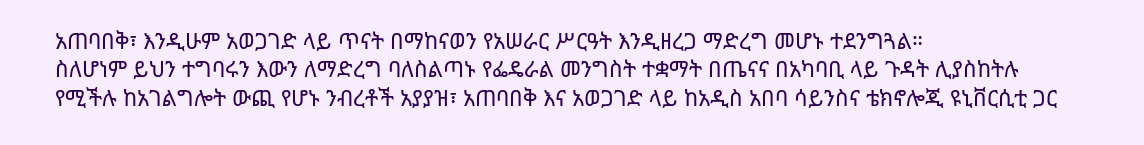አጠባበቅ፣ እንዲሁም አወጋገድ ላይ ጥናት በማከናወን የአሠራር ሥርዓት እንዲዘረጋ ማድረግ መሆኑ ተደንግጓል።
ስለሆነም ይህን ተግባሩን እውን ለማድረግ ባለስልጣኑ የፌዴራል መንግስት ተቋማት በጤናና በአካባቢ ላይ ጉዳት ሊያስከትሉ የሚችሉ ከአገልግሎት ውጪ የሆኑ ንብረቶች አያያዝ፣ አጠባበቅ እና አወጋገድ ላይ ከአዲስ አበባ ሳይንስና ቴክኖሎጂ ዩኒቨርሲቲ ጋር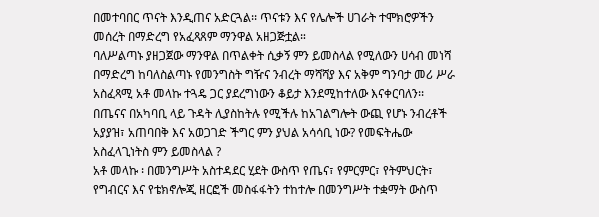በመተባበር ጥናት እንዲጠና አድርጓል፡፡ ጥናቱን እና የሌሎች ሀገራት ተሞክሮዎችን መሰረት በማድረግ የአፈጻጸም ማንዋል አዘጋጅቷል።
ባለሥልጣኑ ያዘጋጀው ማንዋል በጥልቀት ሲቃኝ ምን ይመስላል የሚለውን ሀሳብ መነሻ በማድረግ ከባለስልጣኑ የመንግስት ግዥና ንብረት ማሻሻያ እና አቅም ግንባታ መሪ ሥራ አስፈጻሚ አቶ መላኩ ተጓዴ ጋር ያደረግነውን ቆይታ እንደሚከተለው እናቀርባለን፡፡
በጤናና በአካባቢ ላይ ጉዳት ሊያስከትሉ የሚችሉ ከአገልግሎት ውጪ የሆኑ ንብረቶች አያያዝ፣ አጠባበቅ እና አወጋገድ ችግር ምን ያህል አሳሳቢ ነው? የመፍትሔው አስፈላጊነትስ ምን ይመስላል ?
አቶ መላኩ ፡ በመንግሥት አስተዳደር ሂደት ውስጥ የጤና፣ የምርምር፣ የትምህርት፣ የግብርና እና የቴክኖሎጂ ዘርፎች መስፋፋትን ተከተሎ በመንግሥት ተቋማት ውስጥ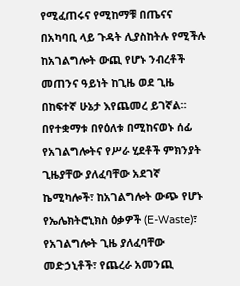የሚፈጠሩና የሚከማቹ በጤናና በአካባቢ ላይ ጉዳት ሊያስከትሉ የሚችሉ ከአገልግሎት ውጪ የሆኑ ንብረቶች መጠንና ዓይነት ከጊዜ ወደ ጊዜ በከፍተኛ ሁኔታ እየጨመረ ይገኛል።
በየተቋማቱ በየዕለቱ በሚከናወኑ ሰፊ የአገልግሎትና የሥራ ሂደቶች ምክንያት ጊዜያቸው ያለፈባቸው አደገኛ ኬሚካሎች፣ ከአገልግሎት ውጭ የሆኑ የኤሌክትሮኒክስ ዕቃዎች (E-Waste)፣ የአገልግሎት ጊዜ ያለፈባቸው መድኃኒቶች፣ የጨረራ አመንጪ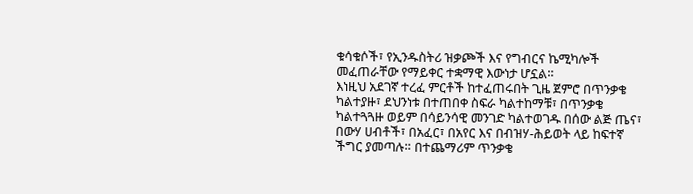ቁሳቁሶች፣ የኢንዱስትሪ ዝቃጮች እና የግብርና ኬሚካሎች መፈጠራቸው የማይቀር ተቋማዊ እውነታ ሆኗል።
እነዚህ አደገኛ ተረፈ ምርቶች ከተፈጠሩበት ጊዜ ጀምሮ በጥንቃቄ ካልተያዙ፣ ደህንነቱ በተጠበቀ ስፍራ ካልተከማቹ፣ በጥንቃቄ ካልተጓጓዙ ወይም በሳይንሳዊ መንገድ ካልተወገዱ በሰው ልጅ ጤና፣ በውሃ ሀብቶች፣ በአፈር፣ በአየር እና በብዝሃ-ሕይወት ላይ ከፍተኛ ችግር ያመጣሉ። በተጨማሪም ጥንቃቄ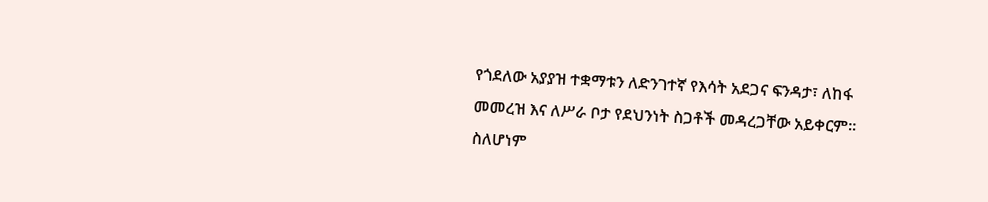የጎደለው አያያዝ ተቋማቱን ለድንገተኛ የእሳት አደጋና ፍንዳታ፣ ለከፋ መመረዝ እና ለሥራ ቦታ የደህንነት ስጋቶች መዳረጋቸው አይቀርም።
ስለሆነም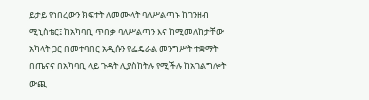ይታይ የነበረውን ክፍተት ለመሙላት ባለሥልጣኑ ከገንዘብ ሚኒስቴር፤ ከአካባቢ ጥበቃ ባለሥልጣን እና ከሚመለከታቸው አካላት ጋር በመተባበር አዲሱን የፌዴራል መንግሥት ተቋማት በጤናና በአካባቢ ላይ ጉዳት ሊያስከትሉ የሚችሉ ከአገልግሎት ውጪ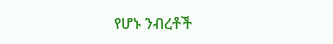የሆኑ ንብረቶች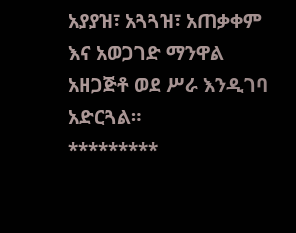አያያዝ፣ አጓጓዝ፣ አጠቃቀም እና አወጋገድ ማንዋል አዘጋጅቶ ወደ ሥራ እንዲገባ አድርጓል።
*********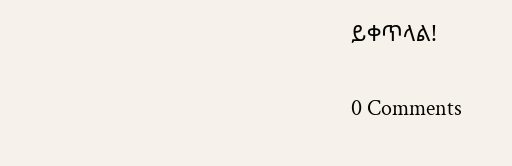ይቀጥላል!

0 Comments